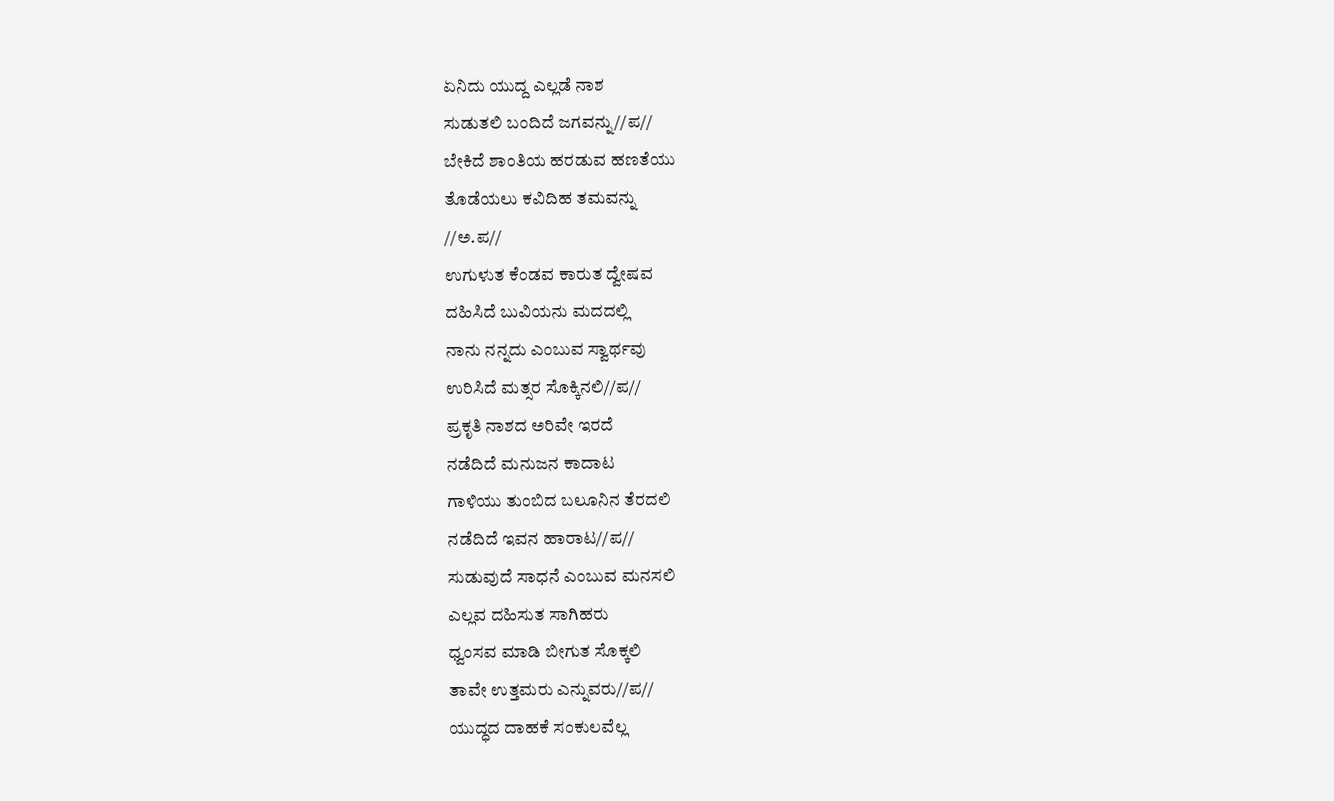ಏನಿದು ಯುದ್ದ ಎಲ್ಲಡೆ ನಾಶ
ಸುಡುತಲಿ ಬಂದಿದೆ ಜಗವನ್ನು//ಪ//
ಬೇಕಿದೆ ಶಾಂತಿಯ ಹರಡುವ ಹಣತೆಯು
ತೊಡೆಯಲು ಕವಿದಿಹ ತಮವನ್ನು
//ಅ.ಪ//
ಉಗುಳುತ ಕೆಂಡವ ಕಾರುತ ದ್ವೇಷವ
ದಹಿಸಿದೆ ಬುವಿಯನು ಮದದಲ್ಲಿ
ನಾನು ನನ್ನದು ಎಂಬುವ ಸ್ವಾರ್ಥವು
ಉರಿಸಿದೆ ಮತ್ಸರ ಸೊಕ್ಕಿನಲಿ//ಪ//
ಪ್ರಕೃತಿ ನಾಶದ ಅರಿವೇ ಇರದೆ
ನಡೆದಿದೆ ಮನುಜನ ಕಾದಾಟ
ಗಾಳಿಯು ತುಂಬಿದ ಬಲೂನಿನ ತೆರದಲಿ
ನಡೆದಿದೆ ಇವನ ಹಾರಾಟ//ಪ//
ಸುಡುವುದೆ ಸಾಧನೆ ಎಂಬುವ ಮನಸಲಿ
ಎಲ್ಲವ ದಹಿಸುತ ಸಾಗಿಹರು
ಧ್ವಂಸವ ಮಾಡಿ ಬೀಗುತ ಸೊಕ್ಕಲಿ
ತಾವೇ ಉತ್ತಮರು ಎನ್ನುವರು//ಪ//
ಯುದ್ಧದ ದಾಹಕೆ ಸಂಕುಲವೆಲ್ಲ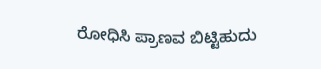ರೋಧಿಸಿ ಪ್ರಾಣವ ಬಿಟ್ಟಿಹುದು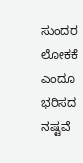ಸುಂದರ ಲೋಕಕೆ ಎಂದೂ ಭರಿಸದ
ನಷ್ಟವೆ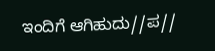ಇಂದಿಗೆ ಆಗಿಹುದು//ಪ//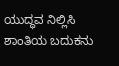ಯುದ್ಧವ ನಿಲ್ಲಿಸಿ ಶಾಂತಿಯ ಬದುಕನು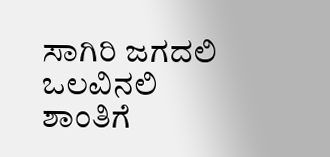ಸಾಗಿರಿ ಜಗದಲಿ ಒಲವಿನಲಿ
ಶಾಂತಿಗೆ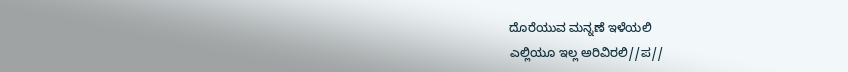ದೊರೆಯುವ ಮನ್ನಣೆ ಇಳೆಯಲಿ
ಎಲ್ಲಿಯೂ ಇಲ್ಲ ಅರಿವಿರಲಿ//ಪ//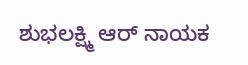ಶುಭಲಕ್ಷ್ಮಿ ಆರ್ ನಾಯಕ